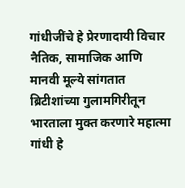गांधीजींचे हे प्रेरणादायी विचार नैतिक, सामाजिक आणि मानवी मूल्ये सांगतात
ब्रिटीशांच्या गुलामगिरीतून भारताला मुक्त करणारे महात्मा गांधी हे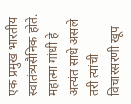एक प्रमुख भारतीय स्वातंत्र्यसैनिक होते. महात्मा गांधी हे अत्यंत साधे असले तरी त्यांची विचारसरणी खूप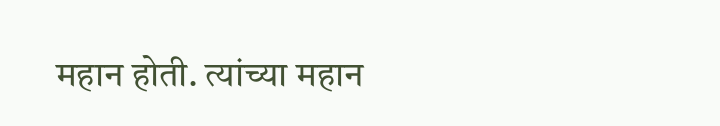महान होती. त्यांच्या महान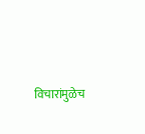विचारांमुळेच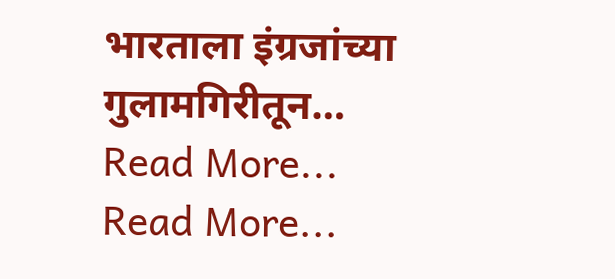भारताला इंग्रजांच्या गुलामगिरीतून…
Read More...
Read More...